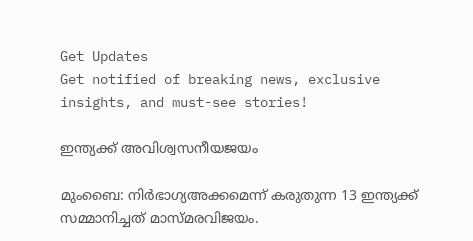Get Updates
Get notified of breaking news, exclusive insights, and must-see stories!

ഇന്ത്യക്ക് അവിശ്വസനീയജയം

മുംബൈ: നിര്‍ഭാഗ്യഅക്കമെന്ന് കരുതുന്ന 13 ഇന്ത്യക്ക് സമ്മാനിച്ചത് മാസ്മരവിജയം.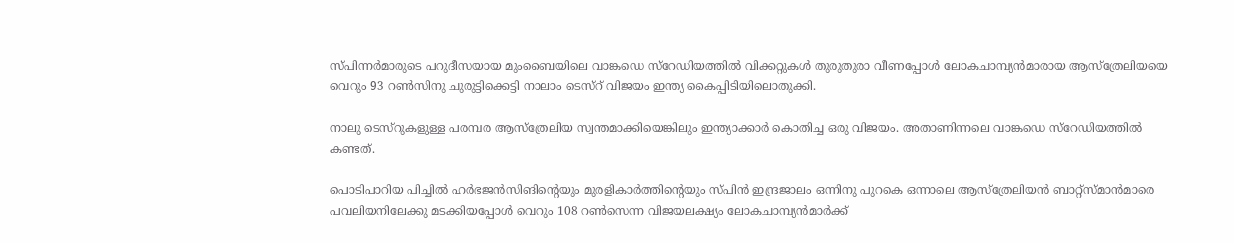സ്പിന്നര്‍മാരുടെ പറുദീസയായ മുംബൈയിലെ വാങ്കഡെ സ്റേഡിയത്തില്‍ വിക്കറ്റുകള്‍ തുരുതുരാ വീണപ്പോള്‍ ലോകചാമ്പ്യന്‍മാരായ ആസ്ത്രേലിയയെ വെറും 93 റണ്‍സിനു ചുരുട്ടിക്കെട്ടി നാലാം ടെസ്റ് വിജയം ഇന്ത്യ കൈപ്പിടിയിലൊതുക്കി.

നാലു ടെസ്റുകളുള്ള പരമ്പര ആസ്ത്രേലിയ സ്വന്തമാക്കിയെങ്കിലും ഇന്ത്യാക്കാര്‍ കൊതിച്ച ഒരു വിജയം. അതാണിന്നലെ വാങ്കഡെ സ്റേഡിയത്തില്‍ കണ്ടത്.

പൊടിപാറിയ പിച്ചില്‍ ഹര്‍ഭജന്‍സിങിന്റെയും മുരളികാര്‍ത്തിന്റെയും സ്പിന്‍ ഇന്ദ്രജാലം ഒന്നിനു പുറകെ ഒന്നാലെ ആസ്ത്രേലിയന്‍ ബാറ്റ്സ്മാന്‍മാരെ പവലിയനിലേക്കു മടക്കിയപ്പോള്‍ വെറും 108 റണ്‍സെന്ന വിജയലക്ഷ്യം ലോകചാമ്പ്യന്‍മാര്‍ക്ക്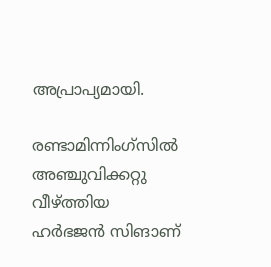അപ്രാപ്യമായി.

രണ്ടാമിന്നിംഗ്സില്‍ അഞ്ചുവിക്കറ്റു വീഴ്ത്തിയ ഹര്‍ഭജന്‍ സിങാണ്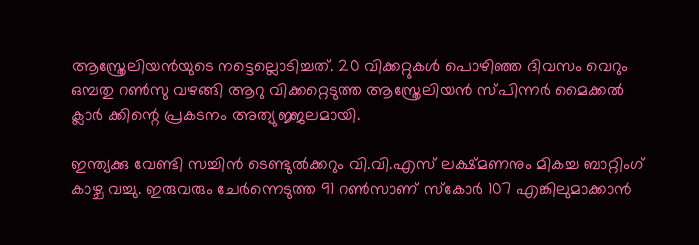ആസ്ത്രേലിയന്‍യുടെ നട്ടെല്ലൊടിച്ചത്. 20 വിക്കറ്റുകള്‍ പൊഴിഞ്ഞ ദിവസം വെറും ഒമ്പതു റണ്‍സു വഴങ്ങി ആറു വിക്കറ്റെടുത്ത ആസ്ത്രേലിയന്‍ സ്പിന്നര്‍ മൈക്കല്‍ ക്ലാര്‍ ക്കിന്റെ പ്രകടനം അത്യുജ്ജലമായി.

ഇന്ത്യക്കു വേണ്ടി സച്ചിന്‍ ടെണ്ടുല്‍ക്കറും വി.വി.എസ് ലക്ഷ്മണനും മികച്ച ബാറ്റിംഗ് കാഴ്ച വച്ചു. ഇരുവരും ചേര്‍ന്നെടുത്ത 91 റണ്‍സാണ് സ്കോര്‍ 107 എങ്കിലുമാക്കാന്‍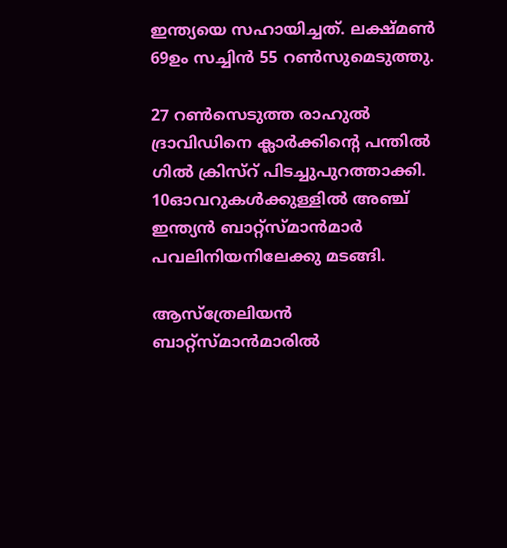ഇന്ത്യയെ സഹായിച്ചത്. ലക്ഷ്മണ്‍ 69ഉം സച്ചിന്‍ 55 റണ്‍സുമെടുത്തു.

27 റണ്‍സെടുത്ത രാഹുല്‍ ദ്രാവിഡിനെ ക്ലാര്‍ക്കിന്റെ പന്തില്‍ ഗില്‍ ക്രിസ്റ് പിടച്ചുപുറത്താക്കി. 10ഓവറുകള്‍ക്കുള്ളില്‍ അഞ്ച് ഇന്ത്യന്‍ ബാറ്റ്സ്മാന്‍മാര്‍ പവലിനിയനിലേക്കു മടങ്ങി.

ആസ്ത്രേലിയന്‍ ബാറ്റ്സ്മാന്‍മാരില്‍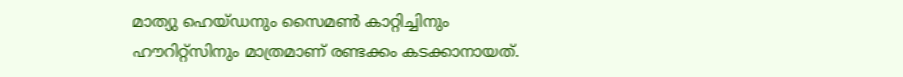മാത്യു ഹെയ്ഡനും സൈമണ്‍ കാറ്റിച്ചിനും ഹൗറിറ്റ്സിനും മാത്രമാണ് രണ്ടക്കം കടക്കാനായത്.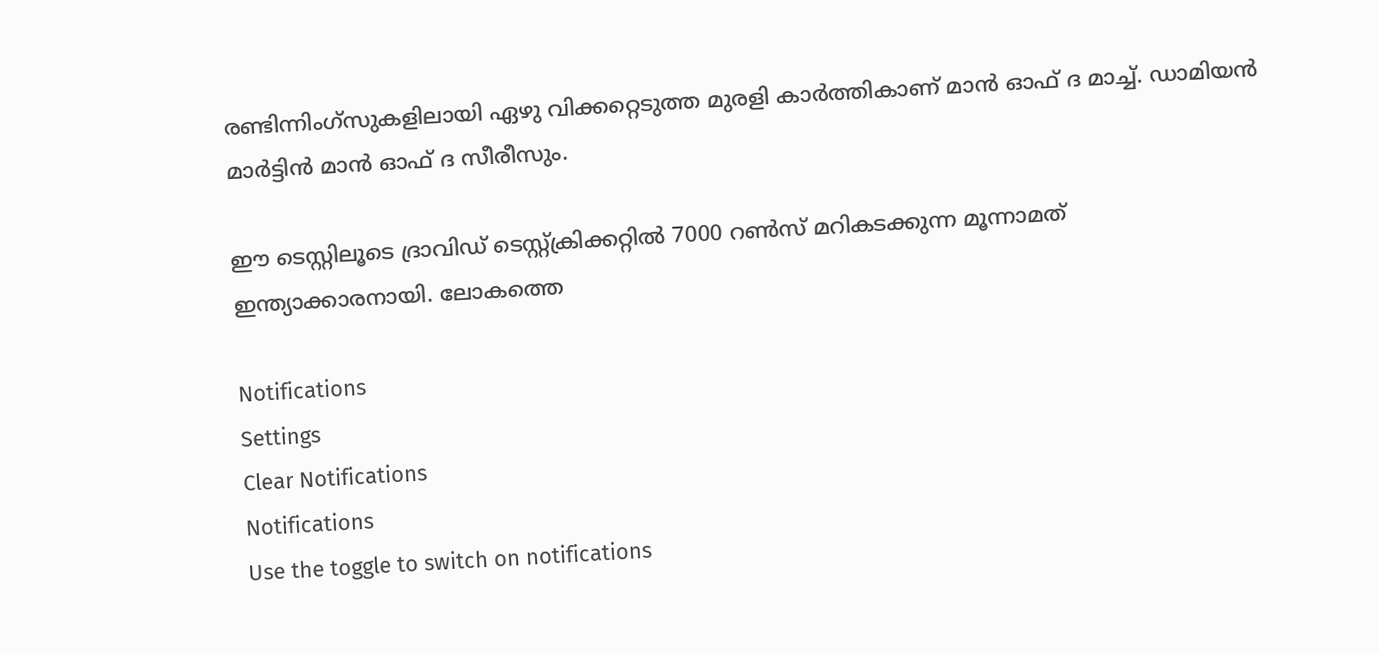രണ്ടിന്നിംഗ്സുകളിലായി ഏഴു വിക്കറ്റെടുത്ത മുരളി കാര്‍ത്തികാണ് മാന്‍ ഓഫ് ദ മാച്ച്. ഡാമിയന്‍ മാര്‍ട്ടിന്‍ മാന്‍ ഓഫ് ദ സീരീസും.

ഈ ടെസ്റ്റിലൂടെ ദ്രാവിഡ് ടെസ്റ്റ്ക്രിക്കറ്റില്‍ 7000 റണ്‍സ് മറികടക്കുന്ന മൂന്നാമത് ഇന്ത്യാക്കാരനായി. ലോകത്തെ

Notifications
Settings
Clear Notifications
Notifications
Use the toggle to switch on notifications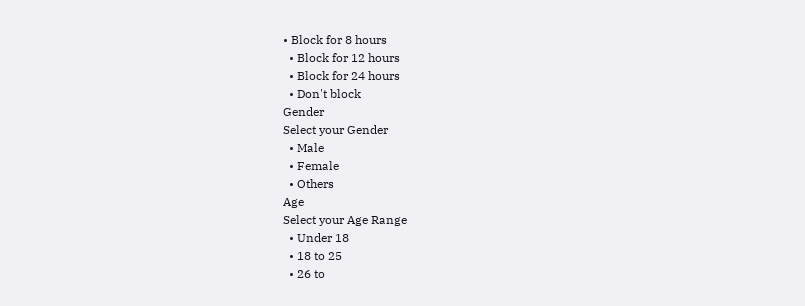• Block for 8 hours
  • Block for 12 hours
  • Block for 24 hours
  • Don't block
Gender
Select your Gender
  • Male
  • Female
  • Others
Age
Select your Age Range
  • Under 18
  • 18 to 25
  • 26 to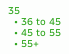35
  • 36 to 45
  • 45 to 55
  • 55+